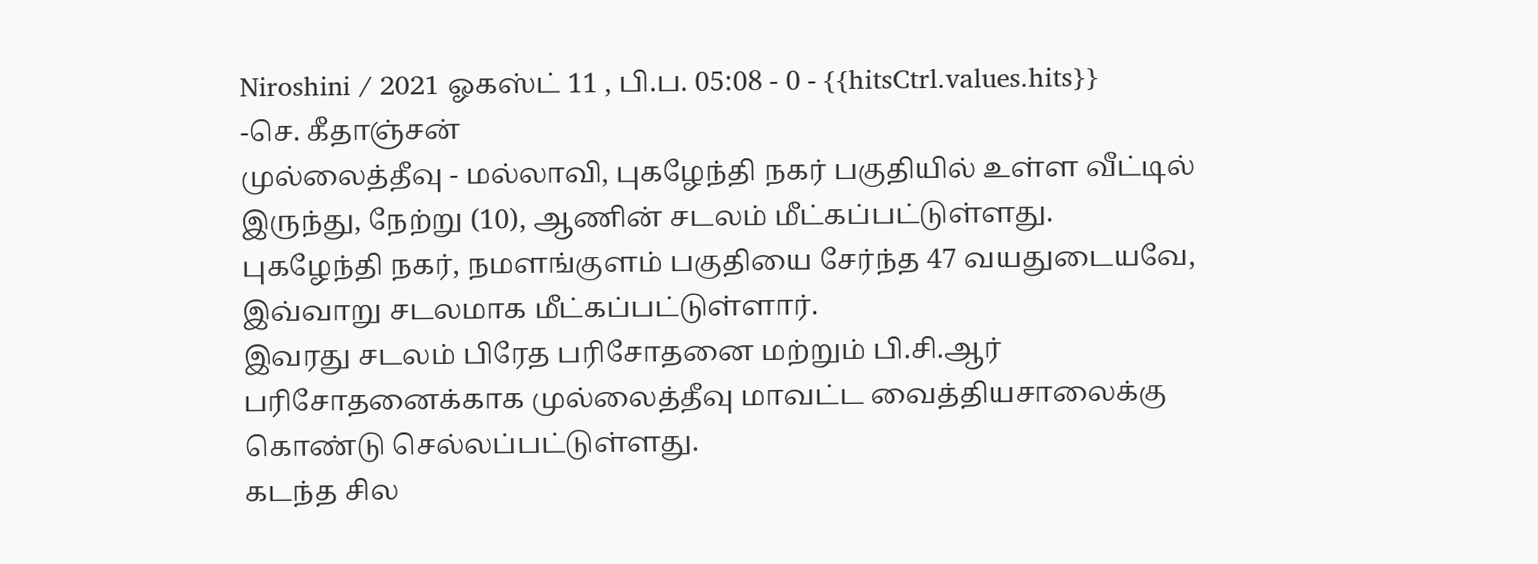Niroshini / 2021 ஓகஸ்ட் 11 , பி.ப. 05:08 - 0 - {{hitsCtrl.values.hits}}
-செ. கீதாஞ்சன்
முல்லைத்தீவு - மல்லாவி, புகழேந்தி நகர் பகுதியில் உள்ள வீட்டில் இருந்து, நேற்று (10), ஆணின் சடலம் மீட்கப்பட்டுள்ளது.
புகழேந்தி நகர், நமளங்குளம் பகுதியை சேர்ந்த 47 வயதுடையவே, இவ்வாறு சடலமாக மீட்கப்பட்டுள்ளார்.
இவரது சடலம் பிரேத பரிசோதனை மற்றும் பி.சி.ஆர் பரிசோதனைக்காக முல்லைத்தீவு மாவட்ட வைத்தியசாலைக்கு கொண்டு செல்லப்பட்டுள்ளது.
கடந்த சில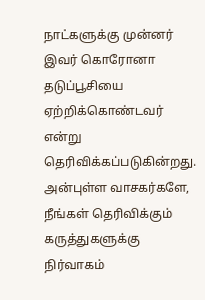நாட்களுக்கு முன்னர் இவர் கொரோனா தடுப்பூசியை ஏற்றிக்கொண்டவர் என்று தெரிவிக்கப்படுகின்றது.
அன்புள்ள வாசகர்களே,
நீங்கள் தெரிவிக்கும் கருத்துகளுக்கு நிர்வாகம்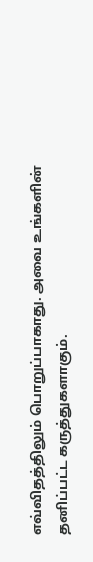எவ்விதத்திலும் பொறுப்பாகாது. அவை உங்களின் தனிப்பட்ட கருத்துகளாகும்.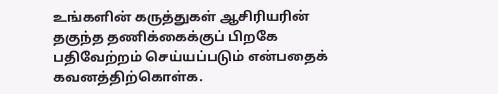உங்களின் கருத்துகள் ஆசிரியரின் தகுந்த தணிக்கைக்குப் பிறகே பதிவேற்றம் செய்யப்படும் என்பதைக் கவனத்திற்கொள்க.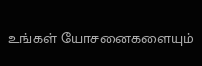உங்கள் யோசனைகளையும்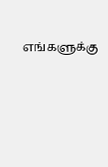எங்களுக்கு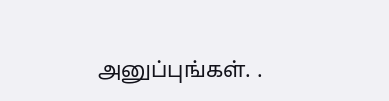அனுப்புங்கள். .